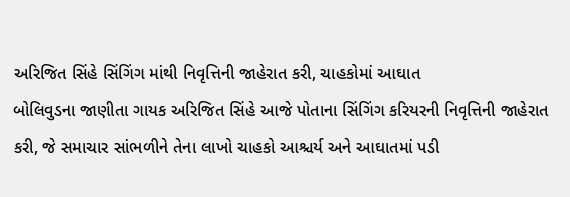અરિજિત સિંહે સિંગિંગ માંથી નિવૃત્તિની જાહેરાત કરી, ચાહકોમાં આઘાત
બોલિવુડના જાણીતા ગાયક અરિજિત સિંહે આજે પોતાના સિંગિંગ કરિયરની નિવૃત્તિની જાહેરાત કરી, જે સમાચાર સાંભળીને તેના લાખો ચાહકો આશ્ચર્ય અને આઘાતમાં પડી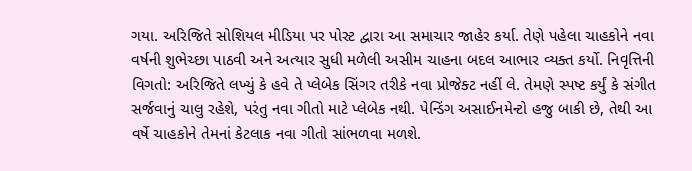ગયા. અરિજિતે સોશિયલ મીડિયા પર પોસ્ટ દ્વારા આ સમાચાર જાહેર કર્યા. તેણે પહેલા ચાહકોને નવા વર્ષની શુભેચ્છા પાઠવી અને અત્યાર સુધી મળેલી અસીમ ચાહના બદલ આભાર વ્યક્ત કર્યો. નિવૃત્તિની વિગતો: અરિજિતે લખ્યું કે હવે તે પ્લેબેક સિંગર તરીકે નવા પ્રોજેક્ટ નહીં લે. તેમણે સ્પષ્ટ કર્યું કે સંગીત સર્જવાનું ચાલુ રહેશે, પરંતુ નવા ગીતો માટે પ્લેબેક નથી. પેન્ડિંગ અસાઈનમેન્ટો હજુ બાકી છે, તેથી આ વર્ષે ચાહકોને તેમનાં કેટલાક નવા ગીતો સાંભળવા મળશે.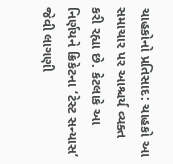ચાહકોનો પ્રતિસાદ: ચાહકો આ સમાચાર પર આશ્ચર્ય વ્યક્ત કરી રહ્યા છે. કેટલાકે આ નિર્ણયને ક્રિકેટના ‘ટેસ્ટ સન્યાસ’ જેવી લાગણી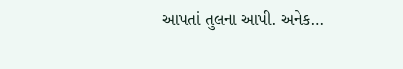આપતાં તુલના આપી. અનેક…